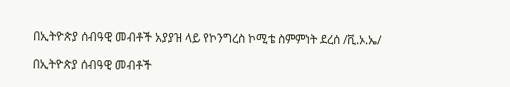በኢትዮጵያ ሰብዓዊ መብቶች አያያዝ ላይ የኮንግረስ ኮሚቴ ስምምነት ደረሰ /ቪ.ኦ.ኤ/

በኢትዮጵያ ሰብዓዊ መብቶች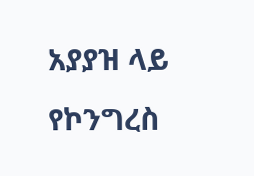አያያዝ ላይ የኮንግረስ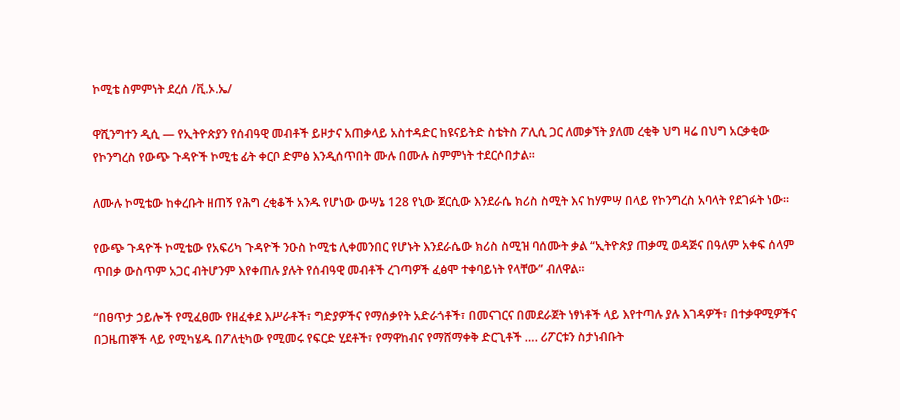ኮሚቴ ስምምነት ደረሰ /ቪ.ኦ.ኤ/

ዋሺንግተን ዲሲ — የኢትዮጵያን የሰብዓዊ መብቶች ይዞታና አጠቃላይ አስተዳድር ከዩናይትድ ስቴትስ ፖሊሲ ጋር ለመቃኘት ያለመ ረቂቅ ህግ ዛሬ በህግ አርቃቂው የኮንግረስ የውጭ ጉዳዮች ኮሚቴ ፊት ቀርቦ ድምፅ እንዲሰጥበት ሙሉ በሙሉ ስምምነት ተደርሶበታል።

ለሙሉ ኮሚቴው ከቀረቡት ዘጠኝ የሕግ ረቂቆች አንዱ የሆነው ውሣኔ 128 የኒው ጀርሲው እንደራሴ ክሪስ ስሚት እና ከሃምሣ በላይ የኮንግረስ አባላት የደገፉት ነው።

የውጭ ጉዳዮች ኮሚቴው የአፍሪካ ጉዳዮች ንዑስ ኮሚቴ ሊቀመንበር የሆኑት እንደራሴው ክሪስ ስሚዝ ባሰሙት ቃል “ኢትዮጵያ ጠቃሚ ወዳጅና በዓለም አቀፍ ሰላም ጥበቃ ውስጥም አጋር ብትሆንም እየቀጠሉ ያሉት የሰብዓዊ መብቶች ረገጣዎች ፈፅሞ ተቀባይነት የላቸው” ብለዋል።

“በፀጥታ ኃይሎች የሚፈፀሙ የዘፈቀደ እሥራቶች፣ ግድያዎችና የማሰቃየት አድራጎቶች፣ በመናገርና በመደራጀት ነፃነቶች ላይ እየተጣሉ ያሉ እገዳዎች፣ በተቃዋሚዎችና በጋዜጠኞች ላይ የሚካሄዱ በፖለቲካው የሚመሩ የፍርድ ሂደቶች፣ የማዋከብና የማሸማቀቅ ድርጊቶች …. ሪፖርቱን ስታነብቡት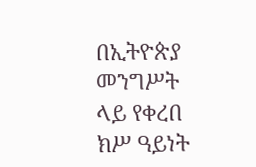በኢትዮጵያ መንግሥት ላይ የቀረበ ክሥ ዓይነት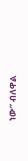ነው” ብለዋል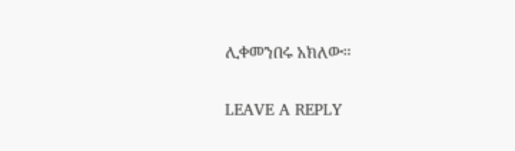ሊቀመንበሩ አክለው።

LEAVE A REPLY